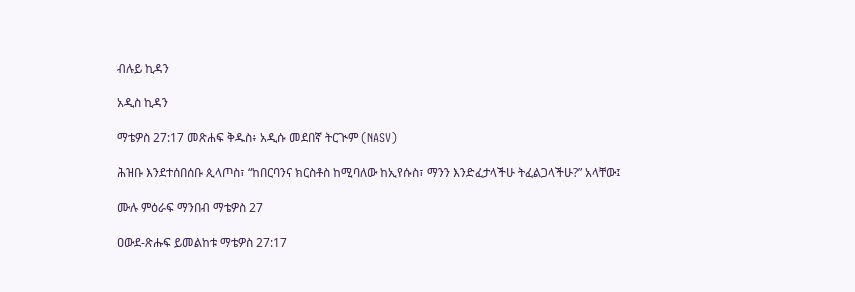ብሉይ ኪዳን

አዲስ ኪዳን

ማቴዎስ 27:17 መጽሐፍ ቅዱስ፥ አዲሱ መደበኛ ትርጒም (NASV)

ሕዝቡ እንደተሰበሰቡ ጲላጦስ፣ “ከበርባንና ክርስቶስ ከሚባለው ከኢየሱስ፣ ማንን እንድፈታላችሁ ትፈልጋላችሁ?” አላቸው፤

ሙሉ ምዕራፍ ማንበብ ማቴዎስ 27

ዐውደ-ጽሑፍ ይመልከቱ ማቴዎስ 27:17